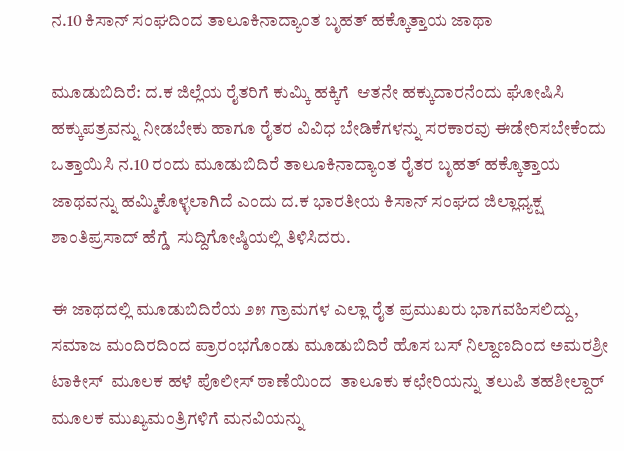ನ.10 ಕಿಸಾನ್ ಸಂಘದಿಂದ ತಾಲೂಕಿನಾದ್ಯಾಂತ ಬೃಹತ್ ಹಕ್ಕೊತ್ತಾಯ ಜಾಥಾ

ಮೂಡುಬಿದಿರೆ: ದ.ಕ ಜಿಲ್ಲೆಯ ರೈತರಿಗೆ ಕುಮ್ಕಿ ಹಕ್ಕಿಗೆ  ಆತನೇ ಹಕ್ಕುದಾರನೆಂದು ಘೋಷಿಸಿ ಹಕ್ಕುಪತ್ರವನ್ನು ನೀಡಬೇಕು ಹಾಗೂ ರೈತರ ವಿವಿಧ ಬೇಡಿಕೆಗಳನ್ನು ಸರಕಾರವು ಈಡೇರಿಸಬೇಕೆಂದು  ಒತ್ತಾಯಿಸಿ ನ.10 ರಂದು ಮೂಡುಬಿದಿರೆ ತಾಲೂಕಿನಾದ್ಯಾಂತ ರೈತರ ಬೃಹತ್ ಹಕ್ಕೊತ್ತಾಯ ಜಾಥವನ್ನು ಹಮ್ಮಿಕೊಳ್ಳಲಾಗಿದೆ ಎಂದು ದ.ಕ ಭಾರತೀಯ ಕಿಸಾನ್ ಸಂಘದ ಜಿಲ್ಲಾಧ್ಯಕ್ಷ ಶಾಂತಿಪ್ರಸಾದ್ ಹೆಗ್ಡೆ  ಸುದ್ದಿಗೋಷ್ಠಿಯಲ್ಲಿ ತಿಳಿಸಿದರು.

ಈ ಜಾಥದಲ್ಲಿ ಮೂಡುಬಿದಿರೆಯ ೨೫ ಗ್ರಾಮಗಳ ಎಲ್ಲಾ ರೈತ ಪ್ರಮುಖರು ಭಾಗವಹಿಸಲಿದ್ದು, ಸಮಾಜ ಮಂದಿರದಿಂದ ಪ್ರಾರಂಭಗೊಂಡು ಮೂಡುಬಿದಿರೆ ಹೊಸ ಬಸ್ ನಿಲ್ದಾಣದಿಂದ ಅಮರಶ್ರೀ ಟಾಕೀಸ್  ಮೂಲಕ ಹಳೆ ಪೊಲೀಸ್ ಠಾಣೆಯಿಂದ  ತಾಲೂಕು ಕಛೇರಿಯನ್ನು ತಲುಪಿ ತಹಶೀಲ್ದಾರ್ ಮೂಲಕ ಮುಖ್ಯಮಂತ್ರಿಗಳಿಗೆ ಮನವಿಯನ್ನು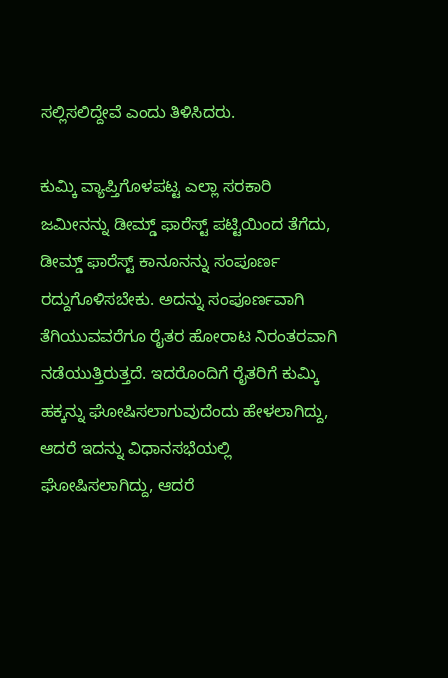ಸಲ್ಲಿಸಲಿದ್ದೇವೆ ಎಂದು ತಿಳಿಸಿದರು.

ಕುಮ್ಕಿ ವ್ಯಾಪ್ತಿಗೊಳಪಟ್ಟ ಎಲ್ಲಾ ಸರಕಾರಿ ಜಮೀನನ್ನು ಡೀಮ್ಡ್ ಫಾರೆಸ್ಟ್ ಪಟ್ಟಿಯಿಂದ ತೆಗೆದು, ಡೀಮ್ಡ್ ಫಾರೆಸ್ಟ್ ಕಾನೂನನ್ನು ಸಂಪೂರ್ಣ ರದ್ದುಗೊಳಿಸಬೇಕು. ಅದನ್ನು ಸಂಪೂರ್ಣವಾಗಿ ತೆಗಿಯುವವರೆಗೂ ರೈತರ ಹೋರಾಟ ನಿರಂತರವಾಗಿ ನಡೆಯುತ್ತಿರುತ್ತದೆ. ಇದರೊಂದಿಗೆ ರೈತರಿಗೆ ಕುಮ್ಕಿ ಹಕ್ಕನ್ನು ಘೋಷಿಸಲಾಗುವುದೆಂದು ಹೇಳಲಾಗಿದ್ದು, ಆದರೆ ಇದನ್ನು ವಿಧಾನಸಭೆಯಲ್ಲಿ ಘೋಷಿಸಲಾಗಿದ್ದು, ಆದರೆ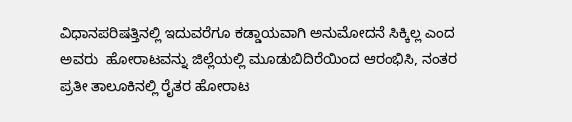ವಿಧಾನಪರಿಷತ್ತಿನಲ್ಲಿ ಇದುವರೆಗೂ ಕಡ್ಡಾಯವಾಗಿ ಅನುಮೋದನೆ ಸಿಕ್ಕಿಲ್ಲ ಎಂದ ಅವರು  ಹೋರಾಟವನ್ನು ಜಿಲ್ಲೆಯಲ್ಲಿ ಮೂಡುಬಿದಿರೆಯಿಂದ ಆರಂಭಿಸಿ, ನಂತರ ಪ್ರತೀ ತಾಲೂಕಿನಲ್ಲಿ ರೈತರ ಹೋರಾಟ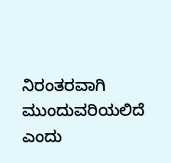ನಿರಂತರವಾಗಿ ಮುಂದುವರಿಯಲಿದೆ ಎಂದು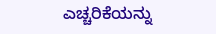ಎಚ್ಚರಿಕೆಯನ್ನು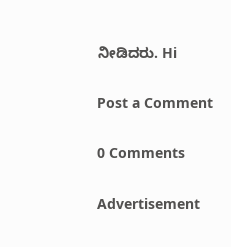ನೀಡಿದರು. Hi

Post a Comment

0 Comments

Advertisement